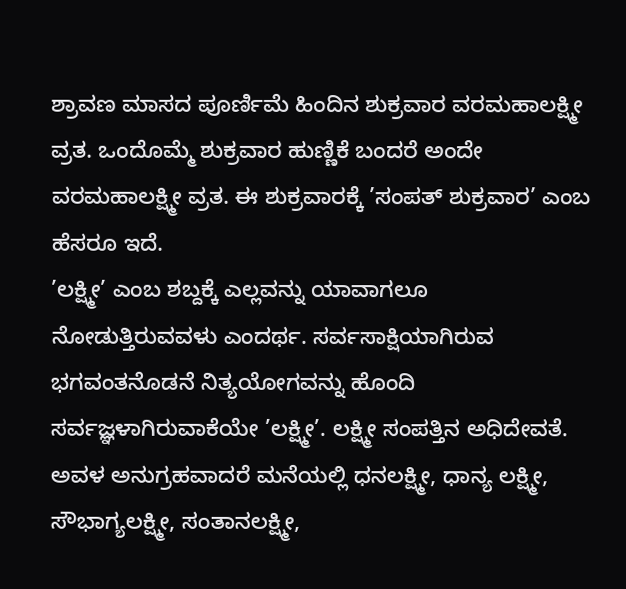ಶ್ರಾವಣ ಮಾಸದ ಪೂರ್ಣಿಮೆ ಹಿಂದಿನ ಶುಕ್ರವಾರ ವರಮಹಾಲಕ್ಷ್ಮೀ ವ್ರತ. ಒಂದೊಮ್ಮೆ ಶುಕ್ರವಾರ ಹುಣ್ಣಿಕೆ ಬಂದರೆ ಅಂದೇ ವರಮಹಾಲಕ್ಷ್ಮೀ ವ್ರತ. ಈ ಶುಕ್ರವಾರಕ್ಕೆ ’ಸಂಪತ್ ಶುಕ್ರವಾರ’ ಎಂಬ ಹೆಸರೂ ಇದೆ.
’ಲಕ್ಷ್ಮೀ’ ಎಂಬ ಶಬ್ದಕ್ಕೆ ಎಲ್ಲವನ್ನು ಯಾವಾಗಲೂ ನೋಡುತ್ತಿರುವವಳು ಎಂದರ್ಥ. ಸರ್ವಸಾಕ್ಷಿಯಾಗಿರುವ ಭಗವಂತನೊಡನೆ ನಿತ್ಯಯೋಗವನ್ನು ಹೊಂದಿ ಸರ್ವಜ್ಞಳಾಗಿರುವಾಕೆಯೇ ’ಲಕ್ಷ್ಮೀ’. ಲಕ್ಷ್ಮೀ ಸಂಪತ್ತಿನ ಅಧಿದೇವತೆ. ಅವಳ ಅನುಗ್ರಹವಾದರೆ ಮನೆಯಲ್ಲಿ ಧನಲಕ್ಷ್ಮೀ, ಧಾನ್ಯ ಲಕ್ಷ್ಮೀ, ಸೌಭಾಗ್ಯಲಕ್ಷ್ಮೀ, ಸಂತಾನಲಕ್ಷ್ಮೀ,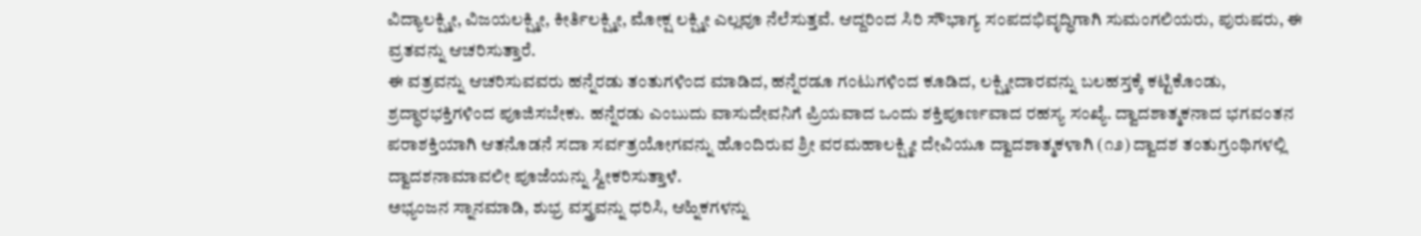ವಿದ್ಯಾಲಕ್ಷ್ಮೀ, ವಿಜಯಲಕ್ಷ್ಮೀ, ಕೀರ್ತಿಲಕ್ಷ್ಮೀ, ಮೋಕ್ಷ ಲಕ್ಷ್ಮೀ ಎಲ್ಲವೂ ನೆಲೆಸುತ್ತವೆ. ಆದ್ದರಿಂದ ಸಿರಿ ಸೌಭಾಗ್ಯ ಸಂಪದಭಿವೃದ್ಧಿಗಾಗಿ ಸುಮಂಗಲಿಯರು, ಪುರುಷರು, ಈ ವ್ರತವನ್ನು ಆಚರಿಸುತ್ತಾರೆ.
ಈ ವತ್ರವನ್ನು ಆಚರಿಸುವವರು ಹನ್ನೆರಡು ತಂತುಗಳಿಂದ ಮಾಡಿದ, ಹನ್ನೆರಡೂ ಗಂಟುಗಳಿಂದ ಕೂಡಿದ, ಲಕ್ಷ್ಮೀದಾರವನ್ನು ಬಲಹಸ್ತಕ್ಕೆ ಕಟ್ಟಿಕೊಂಡು, ಶ್ರದ್ಧಾರಭಕ್ತಿಗಳಿಂದ ಪೂಜಿಸಬೇಕು. ಹನ್ನೆರಡು ಎಂಬುದು ವಾಸುದೇವನಿಗೆ ಪ್ರಿಯವಾದ ಒಂದು ಶಕ್ತಿಪೂರ್ಣವಾದ ರಹಸ್ಯ ಸಂಖ್ಯೆ. ದ್ವಾದಶಾತ್ಮಕನಾದ ಭಗವಂತನ ಪರಾಶಕ್ತಿಯಾಗಿ ಆತನೊಡನೆ ಸದಾ ಸರ್ವತ್ರಯೋಗವನ್ನು ಹೊಂದಿರುವ ಶ್ರೀ ವರಮಹಾಲಕ್ಷ್ಮೀ ದೇವಿಯೂ ದ್ವಾದಶಾತ್ಮಕಳಾಗಿ (೧೨) ದ್ವಾದಶ ತಂತುಗ್ರಂಥಿಗಳಲ್ಲಿ ದ್ವಾದಶನಾಮಾವಲೀ ಪೂಜೆಯನ್ನು ಸ್ವೀಕರಿಸುತ್ತಾಳೆ.
ಅಭ್ಯಂಜನ ಸ್ನಾನಮಾಡಿ, ಶುಭ್ರ ವಸ್ತ್ರವನ್ನು ಧರಿಸಿ, ಆಹ್ನಿಕಗಳನ್ನು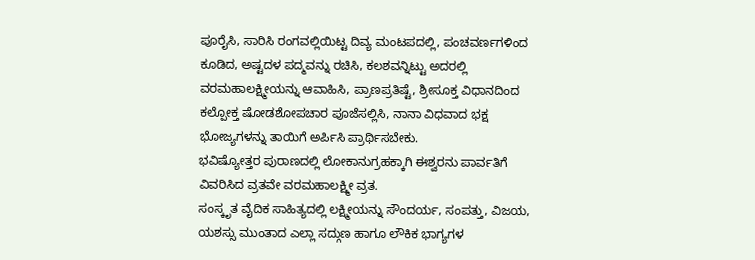ಪೂರೈಸಿ, ಸಾರಿಸಿ ರಂಗವಲ್ಲಿಯಿಟ್ಟ ದಿವ್ಯ ಮಂಟಪದಲ್ಲಿ, ಪಂಚವರ್ಣಗಳಿಂದ ಕೂಡಿದ, ಅಷ್ಟದಳ ಪದ್ಮವನ್ನು ರಚಿಸಿ, ಕಲಶವನ್ನಿಟ್ಟು ಅದರಲ್ಲಿ ವರಮಹಾಲಕ್ಷ್ಮೀಯನ್ನು ಆವಾಹಿಸಿ, ಪ್ರಾಣಪ್ರತಿಷ್ಟೆ, ಶ್ರೀಸೂಕ್ತ ವಿಧಾನದಿಂದ ಕಲ್ಪೋಕ್ತ ಷೋಡಶೋಪಚಾರ ಪೂಜೆಸಲ್ಲಿಸಿ, ನಾನಾ ವಿಧವಾದ ಭಕ್ಷ ಭೋಜ್ಯಗಳನ್ನು ತಾಯಿಗೆ ಅರ್ಪಿಸಿ ಪ್ರಾರ್ಥಿಸಬೇಕು.
ಭವಿಷ್ಯೋತ್ತರ ಪುರಾಣದಲ್ಲಿ ಲೋಕಾನುಗ್ರಹಕ್ಕಾಗಿ ಈಶ್ವರನು ಪಾರ್ವತಿಗೆ ವಿವರಿಸಿದ ವ್ರತವೇ ವರಮಹಾಲಕ್ಷ್ಮೀ ವ್ರತ.
ಸಂಸ್ಕೃತ ವೈದಿಕ ಸಾಹಿತ್ಯದಲ್ಲಿ ಲಕ್ಷ್ಮೀಯನ್ನು ಸೌಂದರ್ಯ, ಸಂಪತ್ತು, ವಿಜಯ, ಯಶಸ್ಸು ಮುಂತಾದ ಎಲ್ಲಾ ಸದ್ಗುಣ ಹಾಗೂ ಲೌಕಿಕ ಭಾಗ್ಯಗಳ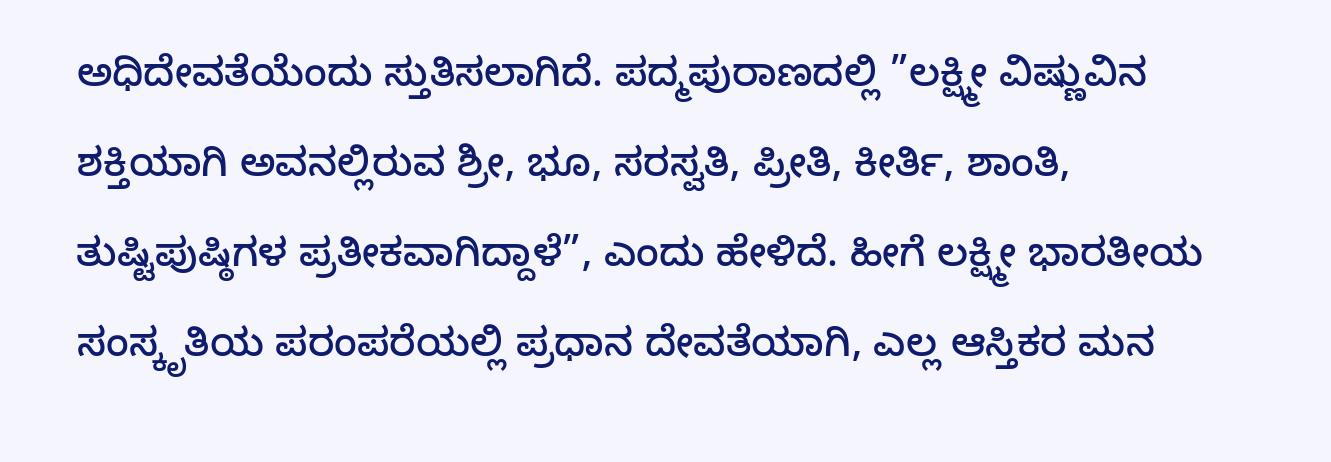ಅಧಿದೇವತೆಯೆಂದು ಸ್ತುತಿಸಲಾಗಿದೆ. ಪದ್ಮಪುರಾಣದಲ್ಲಿ ”ಲಕ್ಷ್ಮೀ ವಿಷ್ಣುವಿನ ಶಕ್ತಿಯಾಗಿ ಅವನಲ್ಲಿರುವ ಶ್ರೀ, ಭೂ, ಸರಸ್ವತಿ, ಪ್ರೀತಿ, ಕೀರ್ತಿ, ಶಾಂತಿ, ತುಷ್ಟಿಪುಷ್ಠಿಗಳ ಪ್ರತೀಕವಾಗಿದ್ದಾಳೆ”, ಎಂದು ಹೇಳಿದೆ. ಹೀಗೆ ಲಕ್ಷ್ಮೀ ಭಾರತೀಯ ಸಂಸ್ಕೃತಿಯ ಪರಂಪರೆಯಲ್ಲಿ ಪ್ರಧಾನ ದೇವತೆಯಾಗಿ, ಎಲ್ಲ ಆಸ್ತಿಕರ ಮನ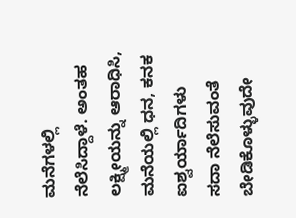ಮನೆಗಳಲ್ಲಿ ನೆಲೆಸಿದ್ದಾಳೆ. ಅಂತಹ ಲಕ್ಷ್ಮೀಯನ್ನು ಆರಾಧಿಸಿ, ಮನೆಯಲ್ಲಿ ಧನ, ಕನಕ ಐಶ್ವರ್ಯಾದಿಗಳು ಸದಾ ನೆಲೆಸುವಂತೆ ಬೇಡಿಕೊಳ್ಳುವುದೇ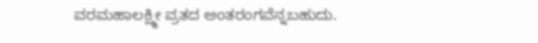ವರಮಹಾಲಕ್ಷ್ಮೀ ವ್ರತದ ಅಂತರಂಗವೆನ್ನಬಹುದು.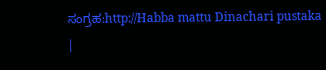ಸಂಗ್ರಹ:http://Habba mattu Dinachari pustaka
|